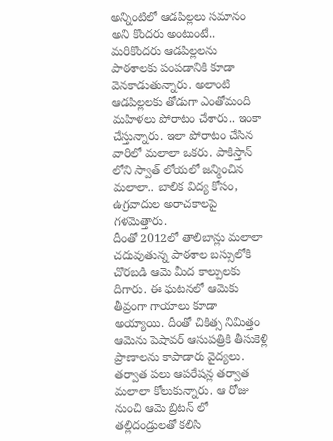అన్నింటిలో ఆడపిల్లలు సమానం అని కొందరు అంటుంటే.. మరికొందరు ఆడపిల్లలను పాఠశాలకు పంపడానికి కూడా వెనకాడుతున్నారు. అలాంటి ఆడపిల్లలకు తోడుగా ఎంతోమంది మహిళలు పోరాటం చేశారు.. ఇంకా చేస్తున్నారు. ఇలా పోరాటం చేసిన వారిలో మలాలా ఒకరు. పాకిస్తాన్ లోని స్వాత్ లోయలో జన్మించిన మలాలా.. బాలిక విద్య కోసం, ఉగ్రవాదుల అరాచకాలపై గళమెత్తారు.
దీంతో 2012లో తాలిబాన్లు మలాలా చదువుతున్న పాఠశాల బస్సులోకి చొరబడి ఆమె మీద కాల్పులకు దిగారు. ఈ ఘటనలో ఆమెకు తీవ్రంగా గాయాలు కూడా అయ్యాయి. దీంతో చికిత్స నిమిత్తం ఆమెను పెషావర్ ఆసుపత్రికి తీసుకెళ్లి ప్రాణాలను కాపాడారు వైద్యలు. తర్వాత పలు ఆపరేషన్ల తర్వాత మలాలా కోలుకున్నారు. ఆ రోజు నుంచి ఆమె బ్రిటన్ లో తల్లిదండ్రులతో కలిసి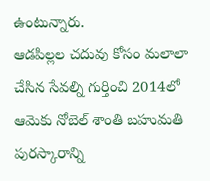ఉంటున్నారు.
ఆడపిల్లల చదువు కోసం మలాలా చేసిన సేవల్ని గుర్తించి 2014లో ఆమెకు నోబెల్ శాంతి బహుమతి పురస్కారాన్ని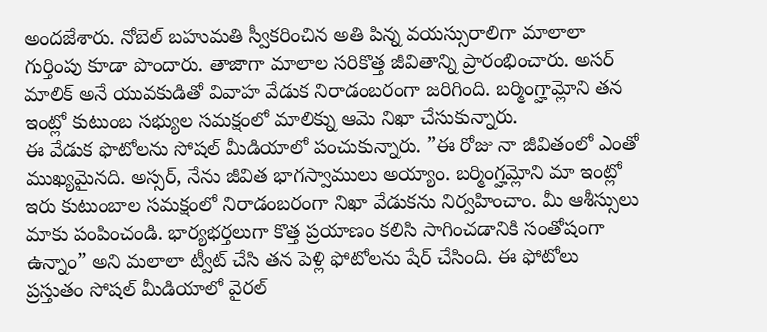అందజేశారు. నోబెల్ బహుమతి స్వీకరించిన అతి పిన్న వయస్సురాలిగా మాలాలా గుర్తింపు కూడా పొందారు. తాజాగా మాలాల సరికొత్త జీవితాన్ని ప్రారంభించారు. అసర్ మాలిక్ అనే యువకుడితో వివాహ వేడుక నిరాడంబరంగా జరిగింది. బర్మింగ్హామ్లోని తన ఇంట్లో కుటుంబ సభ్యుల సమక్షంలో మాలిక్ను ఆమె నిఖా చేసుకున్నారు.
ఈ వేడుక ఫొటోలను సోషల్ మీడియాలో పంచుకున్నారు. ”ఈ రోజు నా జీవితంలో ఎంతో ముఖ్యమైనది. అస్సర్, నేను జీవిత భాగస్వాములు అయ్యాం. బర్మింగ్హమ్లోని మా ఇంట్లో ఇరు కుటుంబాల సమక్షంలో నిరాడంబరంగా నిఖా వేడుకను నిర్వహించాం. మీ ఆశీస్సులు మాకు పంపించండి. భార్యభర్తలుగా కొత్త ప్రయాణం కలిసి సాగించడానికి సంతోషంగా ఉన్నాం” అని మలాలా ట్వీట్ చేసి తన పెళ్లి ఫోటోలను షేర్ చేసింది. ఈ ఫోటోలు ప్రస్తుతం సోషల్ మీడియాలో వైరల్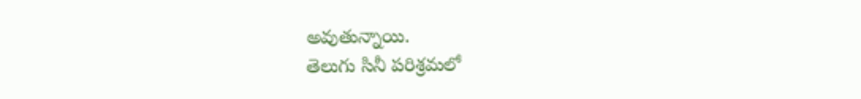అవుతున్నాయి.
తెలుగు సినీ పరిశ్రమలో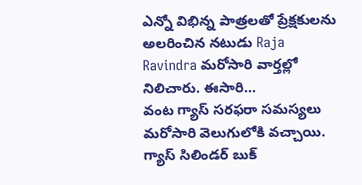ఎన్నో విభిన్న పాత్రలతో ప్రేక్షకులను అలరించిన నటుడు Raja Ravindra మరోసారి వార్తల్లో నిలిచారు. ఈసారి…
వంట గ్యాస్ సరఫరా సమస్యలు మరోసారి వెలుగులోకి వచ్చాయి. గ్యాస్ సిలిండర్ బుక్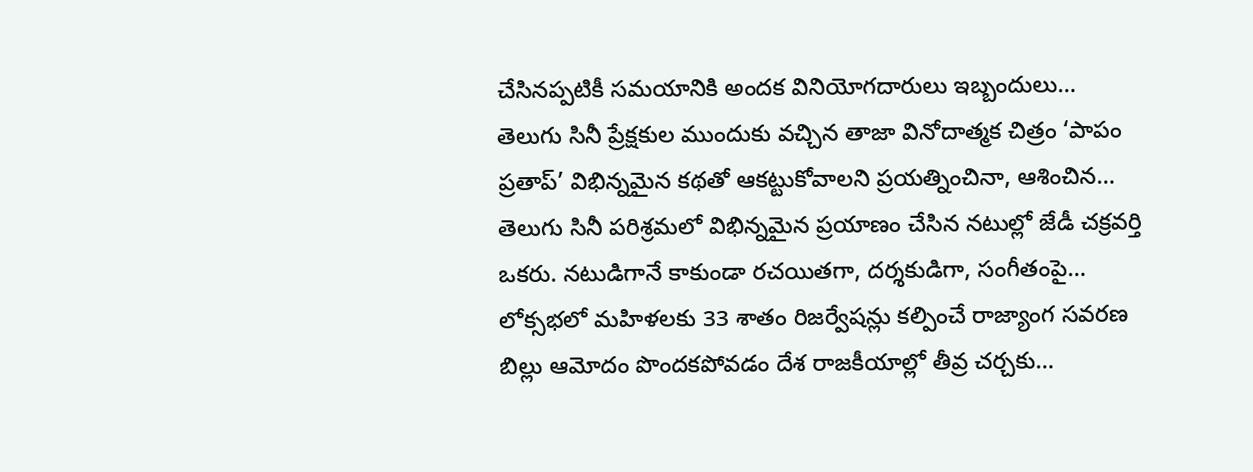చేసినప్పటికీ సమయానికి అందక వినియోగదారులు ఇబ్బందులు…
తెలుగు సినీ ప్రేక్షకుల ముందుకు వచ్చిన తాజా వినోదాత్మక చిత్రం ‘పాపం ప్రతాప్’ విభిన్నమైన కథతో ఆకట్టుకోవాలని ప్రయత్నించినా, ఆశించిన…
తెలుగు సినీ పరిశ్రమలో విభిన్నమైన ప్రయాణం చేసిన నటుల్లో జేడీ చక్రవర్తి ఒకరు. నటుడిగానే కాకుండా రచయితగా, దర్శకుడిగా, సంగీతంపై…
లోక్సభలో మహిళలకు 33 శాతం రిజర్వేషన్లు కల్పించే రాజ్యాంగ సవరణ బిల్లు ఆమోదం పొందకపోవడం దేశ రాజకీయాల్లో తీవ్ర చర్చకు…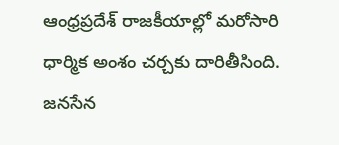ఆంధ్రప్రదేశ్ రాజకీయాల్లో మరోసారి ధార్మిక అంశం చర్చకు దారితీసింది. జనసేన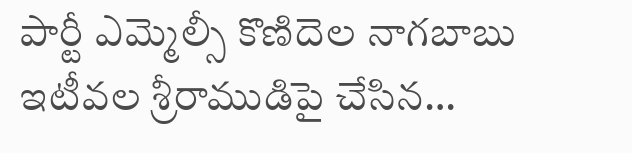పార్టీ ఎమ్మెల్సీ కొణిదెల నాగబాబు ఇటీవల శ్రీరాముడిపై చేసిన…